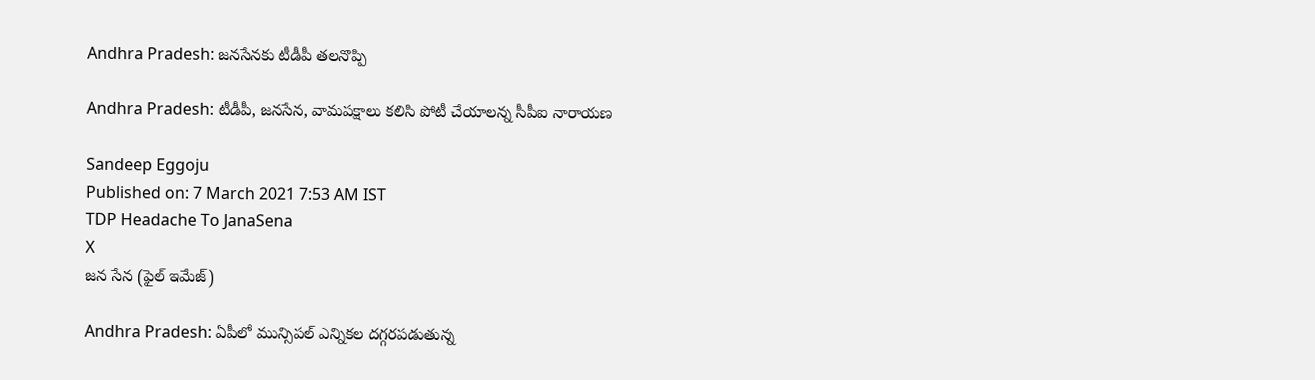Andhra Pradesh: జనసేనకు టీడీపీ తలనొప్పి

Andhra Pradesh: టీడీపీ, జనసేన, వామపక్షాలు కలిసి పోటీ చేయాలన్న సీపీఐ నారాయణ

Sandeep Eggoju
Published on: 7 March 2021 7:53 AM IST
TDP Headache To JanaSena
X
జన సేన (ఫైల్ ఇమేజ్)

Andhra Pradesh: ఏపీలో మున్సిపల్ ఎన్నికల దగ్గరపడుతున్న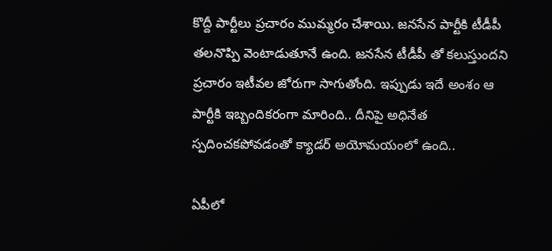కొద్దీ పార్టీలు ప్రచారం ముమ్మరం చేశాయి. జనసేన పార్టీకి టీడీపీ తలనొప్పి వెంటాడుతూనే ఉంది. జనసేన టీడీపీ తో కలుస్తుందని ప్రచారం ఇటీవల జోరుగా సాగుతోంది. ఇప్పుడు ఇదే అంశం ఆ పార్టీకి ఇబ్బందికరంగా మారింది.. దీనిపై అధినేత స్పదించకపోవడంతో క్యాడర్ అయోమయంలో ఉంది..

ఏపీలో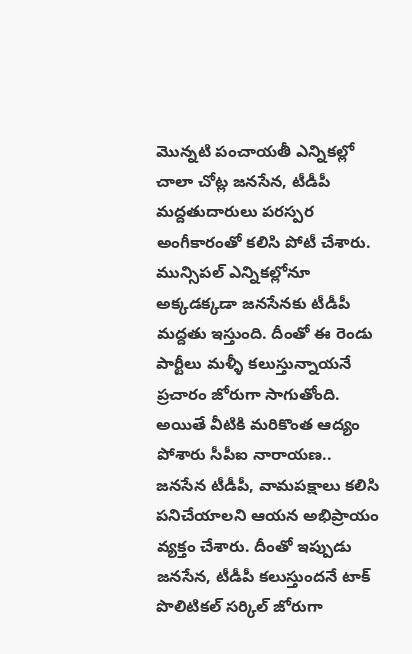మొన్నటి పంచాయతీ ఎన్నికల్లో చాలా చోట్ల జనసేన, టీడీపీ మద్దతుదారులు పరస్పర అంగీకారంతో కలిసి పోటీ చేశారు. మున్సిపల్ ఎన్నికల్లోనూ అక్కడక్కడా జనసేనకు టీడీపీ మద్దతు ఇస్తుంది. దీంతో ఈ రెండు పార్టీలు మళ్ళీ కలుస్తున్నాయనే ప్రచారం జోరుగా సాగుతోంది. అయితే వీటికి మరికొంత ఆద్యం పోశారు సీపీఐ నారాయణ.. జనసేన టీడీపీ, వామపక్షాలు కలిసి పనిచేయాలని ఆయన అభిప్రాయం వ్యక్తం చేశారు. దీంతో ఇప్పుడు జనసేన, టీడీపీ కలుస్తుందనే టాక్ పొలిటికల్ సర్కిల్ జోరుగా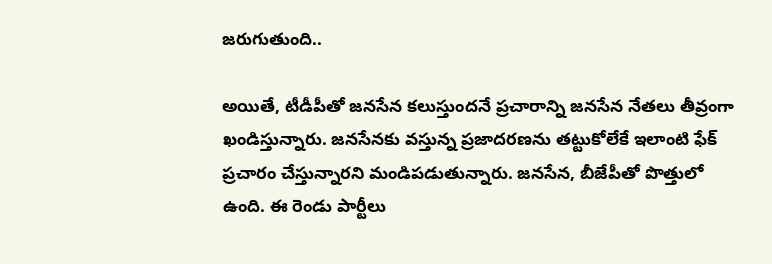జరుగుతుంది..

అయితే, టీడీపీతో జనసేన కలుస్తుందనే ప్రచారాన్ని జనసేన నేతలు తీవ్రంగా ఖండిస్తున్నారు. జనసేనకు వస్తున్న ప్రజాదరణను తట్టుకోలేకే ఇలాంటి ఫేక్ ప్రచారం చేస్తున్నారని మండిపడుతున్నారు. జనసేన, బీజేపీతో పొత్తులో ఉంది. ఈ రెండు పార్టీలు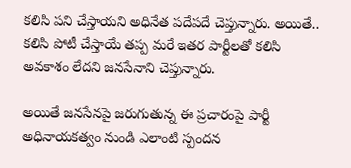కలిసి పని చేస్తాయని అధినేత పదేపదే చెప్తున్నారు. అయితే.. కలిసి పోటీ చేస్తాయే తప్ప మరే ఇతర పార్టీలతో కలిసి అవకాశం లేదని జనసేనాని చెప్తున్నారు.

అయితే జనసేనపై జరుగుతున్న ఈ ప్రచారంపై పార్టీ అధినాయకత్వం నుండి ఎలాంటి స్పందన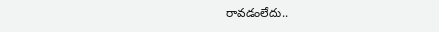రావడంలేదు..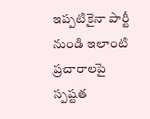ఇప్పటికైనా పార్టీ నుండి ఇలాంటి ప్రచారాలపై స్పష్టత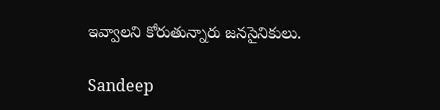ఇవ్వాలని కోరుతున్నారు జనసైనికులు.

Sandeep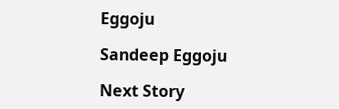Eggoju

Sandeep Eggoju

Next Story